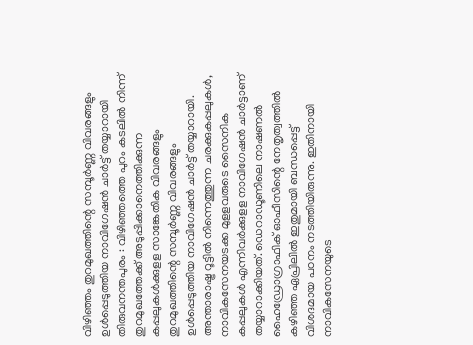വിഴിഞ്ഞം തുറമുഖത്തിന്റെ സമ്പൂർണ്ണ വിവരങ്ങളും ഉൾപ്പെടുത്തിയ നാവിഗേഷൻ ചാർട്ട് തയ്യാറായി
തിരുവനന്തപുരം : വിഴിഞ്ഞത്തെ പുറം കടലിൽ നിന്ന് തുറമുഖത്തേക്ക് അടുപ്പിക്കാനെത്തിക്കുന്ന കപ്പലുകൾക്കുളള സാങ്കേതിക വിവരങ്ങളും തുറമുഖത്തിന്റെ സമ്പൂർണ്ണ വിവരങ്ങളും ഉൾപ്പെടുത്തിയ നാവിഗേഷൻ ചാർട്ട് തയ്യാറായി. അന്താരാഷ്ട്ര റൂട്ടിൽ നിന്നെത്തുന്ന ചരക്കുകപ്പലുകൾ, നാവികസേനയടക്ക മുളളവരുടെ സൈനിക കപ്പലുകൾ എന്നിവർക്കുളള നാവിഗേഷൻ ചാർട്ടാണ് തയ്യാറാക്കിയത്. ഡെറാഡൂണിലെ നാഷണൽ ഹൈഡ്രോഗ്രാഫിക് ഓഫീസിന്റെ നേതൃത്വത്തിൽ കഴിഞ്ഞ ഏപ്രിലിൽ ഇതുമായി ബന്ധപ്പെട്ട് വിശദമായ പഠനം നടത്തിയിരുന്നു. ഇതിനായി നാവികസേനയുടെ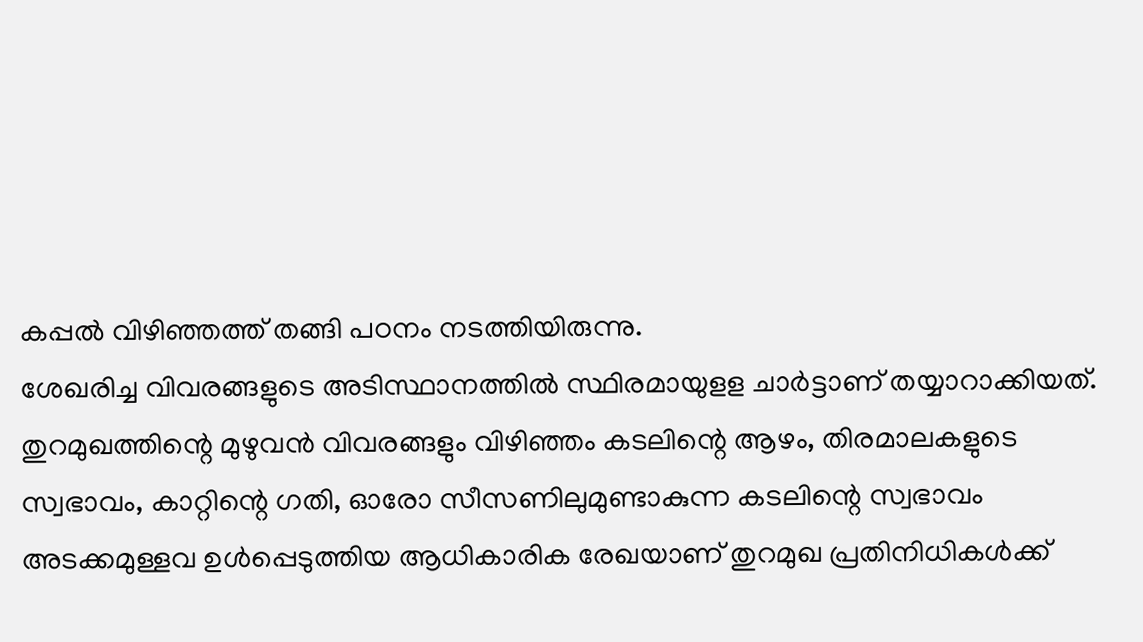കപ്പൽ വിഴിഞ്ഞത്ത് തങ്ങി പഠനം നടത്തിയിരുന്നു.
ശേഖരിച്ച വിവരങ്ങളുടെ അടിസ്ഥാനത്തിൽ സ്ഥിരമായുളള ചാർട്ടാണ് തയ്യാറാക്കിയത്. തുറമുഖത്തിന്റെ മുഴുവൻ വിവരങ്ങളും വിഴിഞ്ഞം കടലിന്റെ ആഴം, തിരമാലകളുടെ സ്വഭാവം, കാറ്റിന്റെ ഗതി, ഓരോ സീസണിലുമുണ്ടാകുന്ന കടലിന്റെ സ്വഭാവം അടക്കമുള്ളവ ഉൾപ്പെടുത്തിയ ആധികാരിക രേഖയാണ് തുറമുഖ പ്രതിനിധികൾക്ക്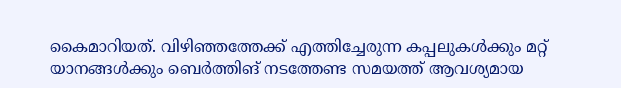കൈമാറിയത്. വിഴിഞ്ഞത്തേക്ക് എത്തിച്ചേരുന്ന കപ്പലുകൾക്കും മറ്റ് യാനങ്ങൾക്കും ബെർത്തിങ് നടത്തേണ്ട സമയത്ത് ആവശ്യമായ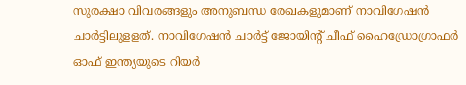സുരക്ഷാ വിവരങ്ങളും അനുബന്ധ രേഖകളുമാണ് നാവിഗേഷൻ ചാർട്ടിലുളളത്. നാവിഗേഷൻ ചാർട്ട് ജോയിന്റ് ചീഫ് ഹൈഡ്രോഗ്രാഫർ ഓഫ് ഇന്ത്യയുടെ റിയർ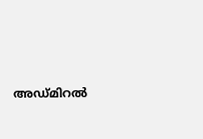അഡ്മിറൽ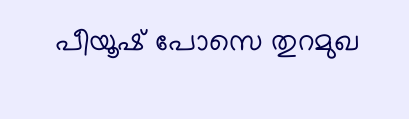പീയൂഷ് പോസെ തുറമുഖ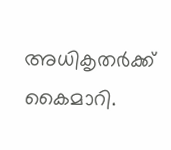അധികൃതർക്ക് കൈമാറി.